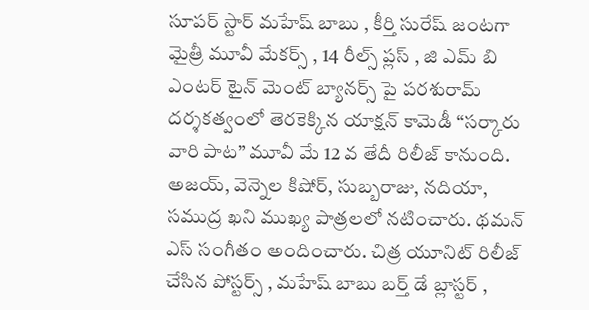సూపర్ స్టార్ మహేష్ బాబు , కీర్తి సురేష్ జంటగా మైత్రీ మూవీ మేకర్స్ , 14 రీల్స్ ప్లస్ , జి ఎమ్ బి ఎంటర్ టైన్ మెంట్ బ్యానర్స్ పై పరశురామ్ దర్శకత్వంలో తెరకెక్కిన యాక్షన్ కామెడీ “సర్కారు వారి పాట” మూవీ మే 12 వ తేదీ రిలీజ్ కానుంది. అజయ్, వెన్నెల కిషోర్, సుబ్బరాజు, నదియా, సముద్ర ఖని ముఖ్య పాత్రలలో నటించారు. థమన్ ఎస్ సంగీతం అందించారు. చిత్ర యూనిట్ రిలీజ్ చేసిన పోస్టర్స్ , మహేష్ బాబు బర్త్ డే బ్లాస్టర్ ,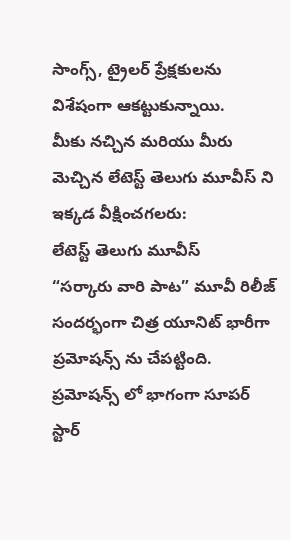సాంగ్స్, ట్రైలర్ ప్రేక్షకులను విశేషంగా ఆకట్టుకున్నాయి.
మీకు నచ్చిన మరియు మీరు మెచ్చిన లేటెస్ట్ తెలుగు మూవీస్ ని ఇక్కడ వీక్షించగలరు:
లేటెస్ట్ తెలుగు మూవీస్
“సర్కారు వారి పాట” మూవీ రిలీజ్ సందర్భంగా చిత్ర యూనిట్ భారీగా ప్రమోషన్స్ ను చేపట్టింది. ప్రమోషన్స్ లో భాగంగా సూపర్ స్టార్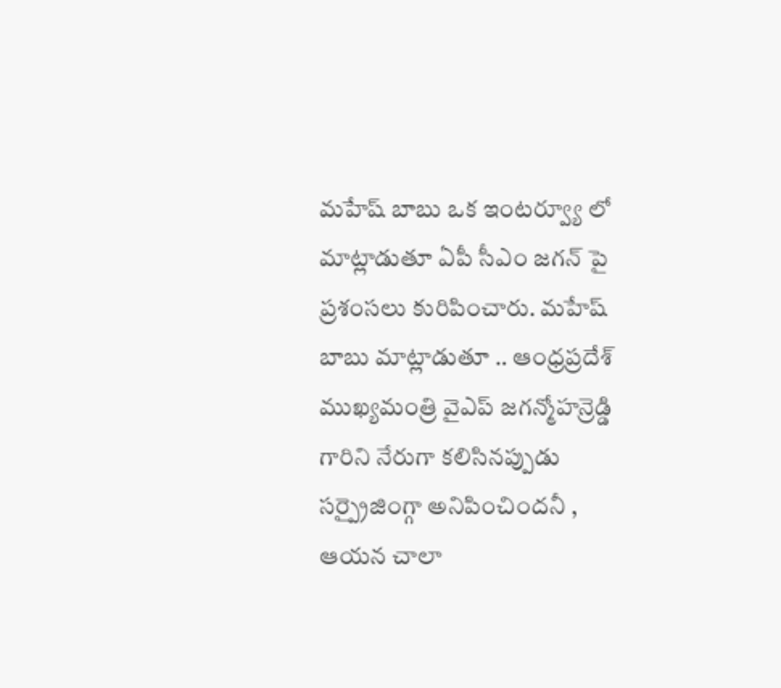మహేష్ బాబు ఒక ఇంటర్వ్యూ లో మాట్లాడుతూ ఏపీ సీఎం జగన్ పై ప్రశంసలు కురిపించారు. మహేష్ బాబు మాట్లాడుతూ .. ఆంధ్రప్రదేశ్ ముఖ్యమంత్రి వైఎప్ జగన్మోహన్రెడ్డి గారిని నేరుగా కలిసినప్పుడు సర్ప్రైజింగ్గా అనిపించిందనీ , ఆయన చాలా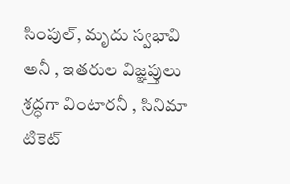సింపుల్, మృదు స్వభావి అనీ , ఇతరుల విజ్ఞప్తులు శ్రద్ధగా వింటారనీ , సినిమా టికెట్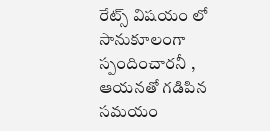రేట్స్ విషయం లో సానుకూలంగా స్పందించారనీ , ఆయనతో గడిపిన సమయం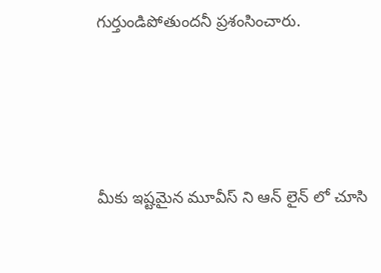గుర్తుండిపోతుందనీ ప్రశంసించారు.




మీకు ఇష్టమైన మూవీస్ ని ఆన్ లైన్ లో చూసి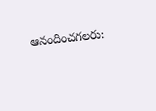ఆనందించగలరు: